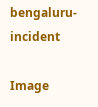bengaluru-incident

Image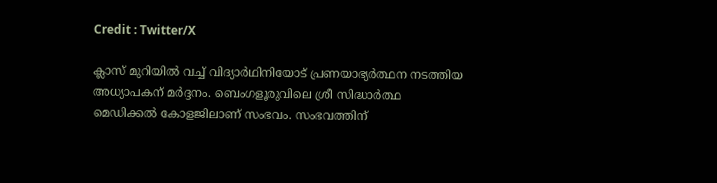Credit : Twitter/X

ക്ലാസ് മുറിയില്‍ വച്ച് വിദ്യാര്‍ഥിനിയോട് പ്രണയാഭ്യര്‍ത്ഥന നടത്തിയ അധ്യാപകന് മര്‍ദ്ദനം. ബെംഗളൂരുവിലെ ശ്രീ സിദ്ധാർത്ഥ മെഡിക്കൽ കോളജിലാണ് സംഭവം. സംഭവത്തിന്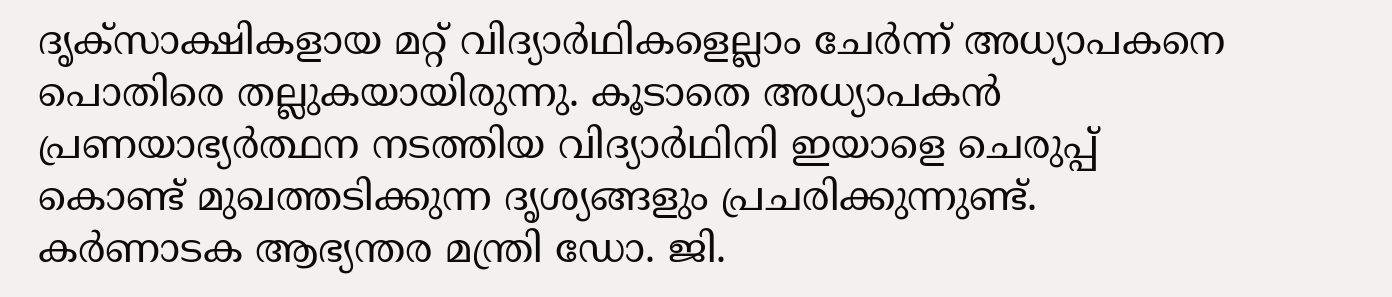ദൃക്സാക്ഷികളായ മറ്റ് വിദ്യാര്‍ഥികളെല്ലാം ചേര്‍ന്ന് അധ്യാപകനെ പൊതിരെ തല്ലുകയായിരുന്നു. കൂടാതെ അധ്യാപകന്‍ പ്രണയാഭ്യര്‍ത്ഥന നടത്തിയ വിദ്യാര്‍ഥിനി ഇയാളെ ചെരുപ്പ് കൊണ്ട് മുഖത്തടിക്കുന്ന ദൃശ്യങ്ങളും പ്രചരിക്കുന്നുണ്ട്. കര്‍ണാടക ആഭ്യന്തര മന്ത്രി ഡോ. ജി.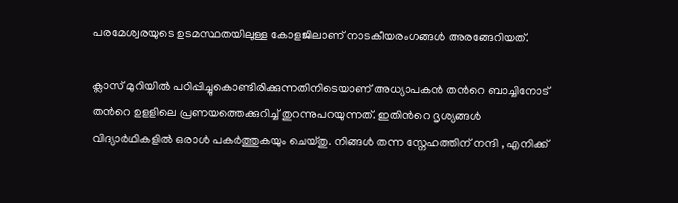പരമേശ്വരയുടെ ഉടമസ്ഥതയിലുള്ള കോളജിലാണ് നാടകീയരംഗങ്ങള്‍ അരങ്ങേറിയത്.

ക്ലാസ് മുറിയില്‍ പഠിപ്പിച്ചുകൊണ്ടിരിക്കുന്നതിനിടെയാണ് അധ്യാപകന്‍ തന്‍റെ ബാച്ചിനോട് തന്‍റെ ഉളളിലെ പ്രണയത്തെക്കുറിച്ച് തുറന്നുപറയുന്നത്. ഇതിന്‍റെ ദൃശ്യങ്ങള്‍ വിദ്യാര്‍ഥികളില്‍ ഒരാള്‍ പകര്‍ത്തുകയും ചെയ്തു. നിങ്ങള്‍ തന്ന സ്നേഹത്തിന് നന്ദി , എനിക്ക്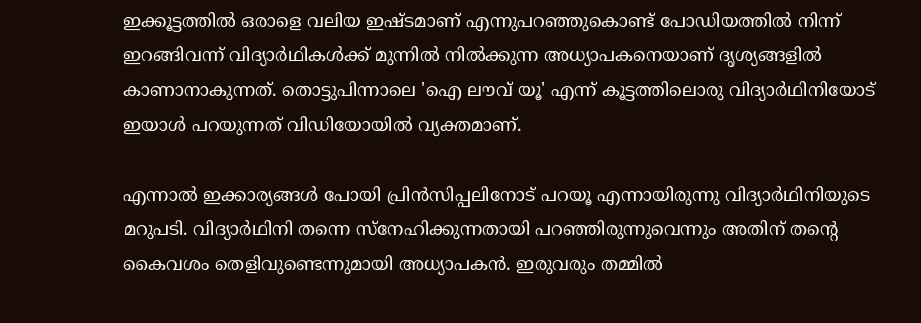ഇക്കൂട്ടത്തില്‍ ഒരാളെ വലിയ ഇഷ്ടമാണ് എന്നുപറഞ്ഞുകൊണ്ട് പോഡിയത്തില്‍ നിന്ന് ഇറങ്ങിവന്ന് വിദ്യാര്‍ഥികള്‍ക്ക് മുന്നില്‍ നില്‍ക്കുന്ന അധ്യാപകനെയാണ് ദൃശ്യങ്ങളില്‍ കാണാനാകുന്നത്. തൊട്ടുപിന്നാലെ 'ഐ ലൗവ് യൂ' എന്ന് കൂട്ടത്തിലൊരു വിദ്യാര്‍ഥിനിയോട് ഇയാള്‍ പറയുന്നത് വിഡിയോയില്‍ വ്യക്തമാണ്.

എന്നാല്‍ ഇക്കാര്യങ്ങള്‍ പോയി പ്രിന്‍സിപ്പലിനോട് പറയൂ എന്നായിരുന്നു വിദ്യാര്‍ഥിനിയുടെ മറുപടി. വിദ്യാര്‍ഥിനി തന്നെ സ്നേഹിക്കുന്നതായി പറഞ്ഞിരുന്നുവെന്നും അതിന് തന്റെ കൈവശം തെളിവുണ്ടെന്നുമായി അധ്യാപകന്‍. ഇരുവരും തമ്മില്‍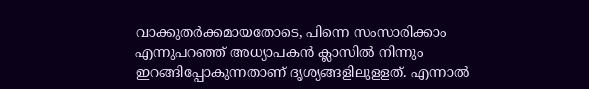വാക്കുതര്‍ക്കമായതോടെ, പിന്നെ സംസാരിക്കാം എന്നുപറഞ്ഞ് അധ്യാപകന്‍ ക്ലാസില്‍ നിന്നും ഇറങ്ങിപ്പോകുന്നതാണ് ദൃശ്യങ്ങളിലുളളത്. എന്നാല്‍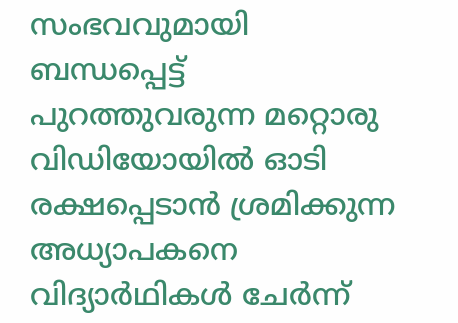സംഭവവുമായി ബന്ധപ്പെട്ട് പുറത്തുവരുന്ന മറ്റൊരു വിഡിയോയില്‍ ഓടി രക്ഷപ്പെടാന്‍ ശ്രമിക്കുന്ന അധ്യാപകനെ വിദ്യാര്‍ഥികള്‍ ചേര്‍ന്ന്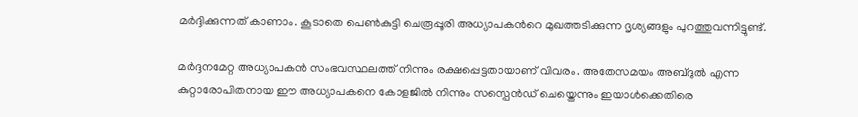മര്‍ദ്ദിക്കുന്നത് കാണാം. കൂടാതെ പെണ്‍കുട്ടി ചെരൂപ്പൂരി അധ്യാപകന്‍റെ മുഖത്തടിക്കുന്ന ദൃശ്യങ്ങളും പുറത്തുവന്നിട്ടുണ്ട്.

മര്‍ദ്ദനമേറ്റ അധ്യാപകന്‍ സംഭവസ്ഥലത്ത് നിന്നും രക്ഷപ്പെട്ടതായാണ് വിവരം. അതേസമയം അബ്ദുല്‍ എന്ന കുറ്റാരോപിതനായ ഈ അധ്യാപകനെ കോളജില്‍ നിന്നും സസ്പെന്‍ഡ് ചെയ്തെന്നും ഇയാള്‍ക്കെതിരെ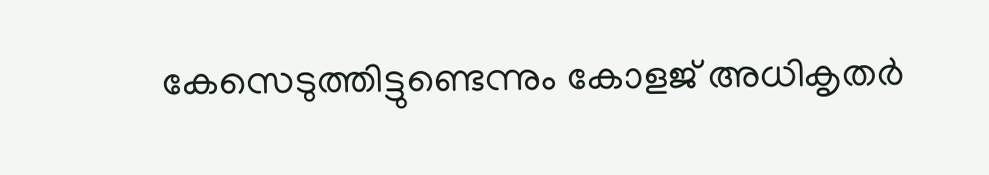കേസെടുത്തിട്ടുണ്ടെന്നും കോളജ് അധികൃതര്‍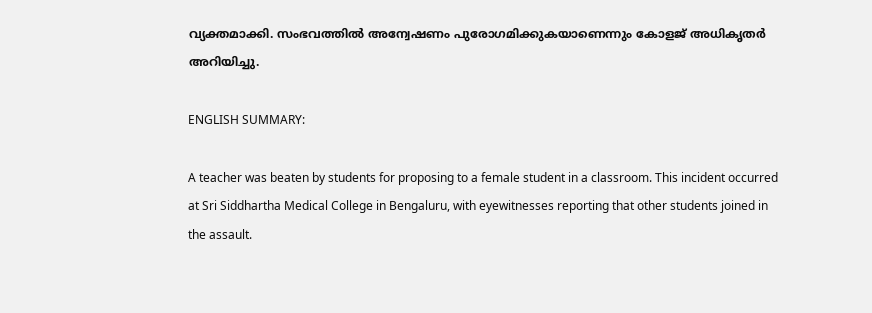വ്യക്തമാക്കി. സംഭവത്തില്‍ അന്വേഷണം പുരോഗമിക്കുകയാണെന്നും കോളജ് അധികൃതര്‍ അറിയിച്ചു.

ENGLISH SUMMARY:

A teacher was beaten by students for proposing to a female student in a classroom. This incident occurred at Sri Siddhartha Medical College in Bengaluru, with eyewitnesses reporting that other students joined in the assault.